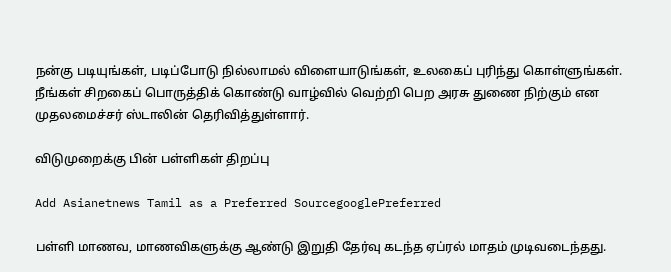நன்கு படியுங்கள், படிப்போடு நில்லாமல் விளையாடுங்கள், உலகைப் புரிந்து கொள்ளுங்கள்.  நீங்கள் சிறகைப் பொருத்திக் கொண்டு வாழ்வில் வெற்றி பெற அரசு துணை நிற்கும் என முதலமைச்சர் ஸ்டாலின் தெரிவித்துள்ளார்.

விடுமுறைக்கு பின் பள்ளிகள் திறப்பு

Add Asianetnews Tamil as a Preferred SourcegooglePreferred

பள்ளி மாணவ, மாணவிகளுக்கு ஆண்டு இறுதி தேர்வு கடந்த ஏப்ரல் மாதம் முடிவடைந்தது.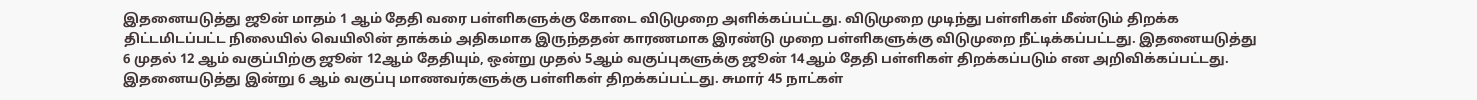இதனையடுத்து ஜூன் மாதம் 1 ஆம் தேதி வரை பள்ளிகளுக்கு கோடை விடுமுறை அளிக்கப்பட்டது. விடுமுறை முடிந்து பள்ளிகள் மீண்டும் திறக்க திட்டமிடப்பட்ட நிலையில் வெயிலின் தாக்கம் அதிகமாக இருந்ததன் காரணமாக இரண்டு முறை பள்ளிகளுக்கு விடுமுறை நீட்டிக்கப்பட்டது. இதனையடுத்து 6 முதல் 12 ஆம் வகுப்பிற்கு ஜூன் 12ஆம் தேதியும், ஒன்று முதல் 5ஆம் வகுப்புகளுக்கு ஜூன் 14ஆம் தேதி பள்ளிகள் திறக்கப்படும் என அறிவிக்கப்பட்டது. இதனையடுத்து இன்று 6 ஆம் வகுப்பு மாணவர்களுக்கு பள்ளிகள் திறக்கப்பட்டது. சுமார் 45 நாட்கள்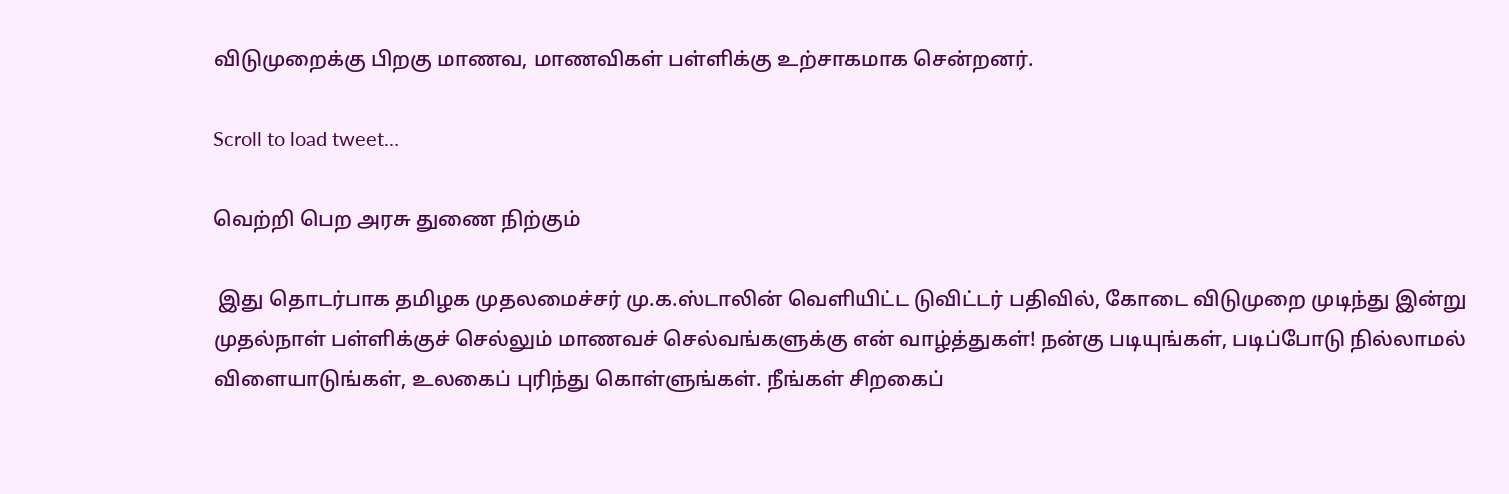விடுமுறைக்கு பிறகு மாணவ, மாணவிகள் பள்ளிக்கு உற்சாகமாக சென்றனர்.

Scroll to load tweet…

வெற்றி பெற அரசு துணை நிற்கும்

 இது தொடர்பாக தமிழக முதலமைச்சர் மு.க.ஸ்டாலின் வெளியிட்ட டுவிட்டர் பதிவில், கோடை விடுமுறை முடிந்து இன்று முதல்நாள் பள்ளிக்குச் செல்லும் மாணவச் செல்வங்களுக்கு என் வாழ்த்துகள்! நன்கு படியுங்கள், படிப்போடு நில்லாமல் விளையாடுங்கள், உலகைப் புரிந்து கொள்ளுங்கள். நீங்கள் சிறகைப்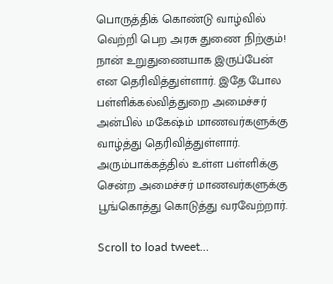பொருத்திக் கொண்டு வாழ்வில் வெற்றி பெற அரசு துணை நிற்கும்! நான் உறுதுணையாக இருப்பேன் என தெரிவித்துள்ளார். இதே போல பள்ளிக்கல்வித்துறை அமைச்சர் அன்பில் மகேஷ்ம் மாணவர்களுக்கு வாழ்த்து தெரிவித்துள்ளார். அரும்பாக்கத்தில் உள்ள பள்ளிக்கு சென்ற அமைச்சர் மாணவர்களுக்கு பூங்கொத்து கொடுத்து வரவேற்றார்.

Scroll to load tweet…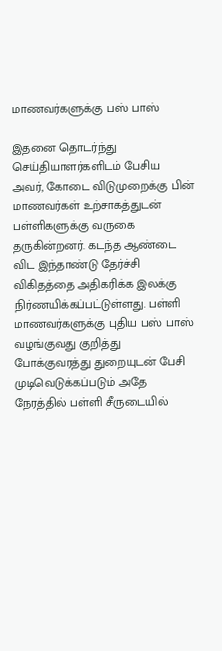மாணவர்களுக்கு பஸ் பாஸ்

இதனை தொடர்ந்து செய்தியாளர்களிடம் பேசிய அவர், கோடை விடுமுறைக்கு பின் மாணவர்கள் உற்சாகத்துடன் பள்ளிகளுக்கு வருகை தருகின்றனர். கடந்த ஆண்டை விட இந்தாண்டு தேர்ச்சி விகிதத்தை அதிகரிக்க இலக்கு நிர்ணயிக்கப்பட்டுள்ளது. பள்ளி மாணவர்களுக்கு புதிய பஸ் பாஸ் வழங்குவது குறித்து போக்குவரத்து துறையுடன் பேசி முடிவெடுக்கப்படும் அதே நேரத்தில் பள்ளி சீருடையில்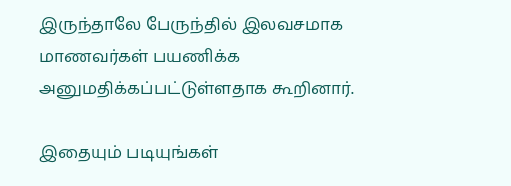இருந்தாலே பேருந்தில் இலவசமாக மாணவர்கள் பயணிக்க அனுமதிக்கப்பட்டுள்ளதாக கூறினார்.

இதையும் படியுங்கள்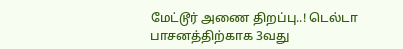மேட்டூர் அணை திறப்பு..! டெல்டா பாசனத்திற்காக 3வது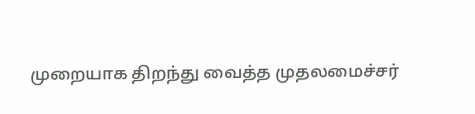முறையாக திறந்து வைத்த முதலமைச்சர்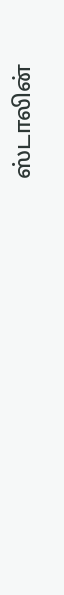ஸ்டாலின்